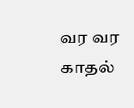வர வர காதல்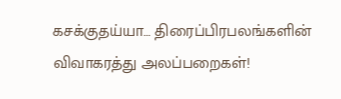கசக்குதய்யா… திரைப்பிரபலங்களின் விவாகரத்து அலப்பறைகள்!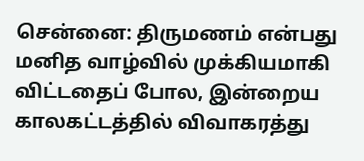சென்னை: திருமணம் என்பது மனித வாழ்வில் முக்கியமாகி விட்டதைப் போல, இன்றைய காலகட்டத்தில் விவாகரத்து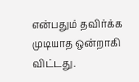என்பதும் தவிர்க்க முடியாத ஒன்றாகி விட்டது.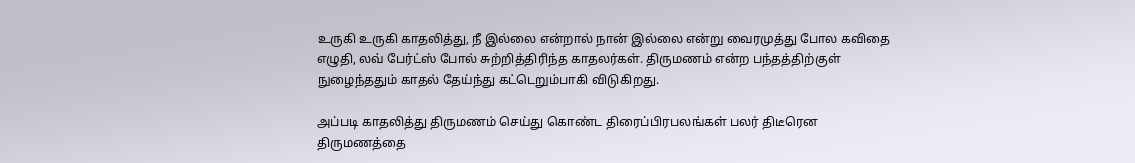உருகி உருகி காதலித்து, நீ இல்லை என்றால் நான் இல்லை என்று வைரமுத்து போல கவிதை எழுதி, லவ் பேர்ட்ஸ் போல் சுற்றித்திரிந்த காதலர்கள். திருமணம் என்ற பந்தத்திற்குள் நுழைந்ததும் காதல் தேய்ந்து கட்டெறும்பாகி விடுகிறது.

அப்படி காதலித்து திருமணம் செய்து கொண்ட திரைப்பிரபலங்கள் பலர் திடீரென திருமணத்தை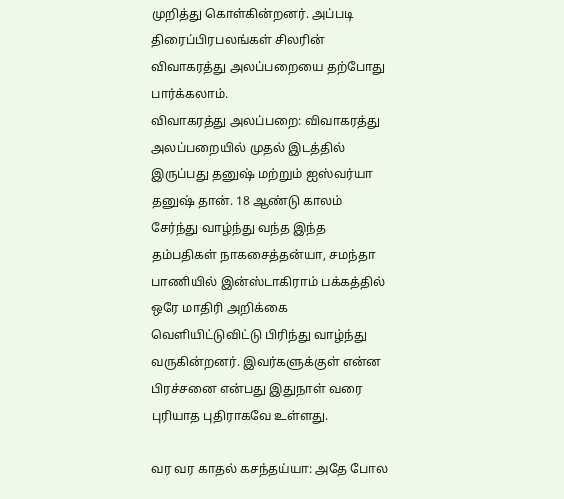முறித்து கொள்கின்றனர். அப்படி திரைப்பிரபலங்கள் சிலரின் விவாகரத்து அலப்பறையை தற்போது பார்க்கலாம்.
விவாகரத்து அலப்பறை: விவாகரத்து அலப்பறையில் முதல் இடத்தில் இருப்பது தனுஷ் மற்றும் ஐஸ்வர்யா தனுஷ் தான். 18 ஆண்டு காலம் சேர்ந்து வாழ்ந்து வந்த இந்த தம்பதிகள் நாகசைத்தன்யா, சமந்தா பாணியில் இன்ஸ்டாகிராம் பக்கத்தில் ஒரே மாதிரி அறிக்கை வெளியிட்டுவிட்டு பிரிந்து வாழ்ந்து வருகின்றனர். இவர்களுக்குள் என்ன பிரச்சனை என்பது இதுநாள் வரை புரியாத புதிராகவே உள்ளது.

வர வர காதல் கசந்தய்யா: அதே போல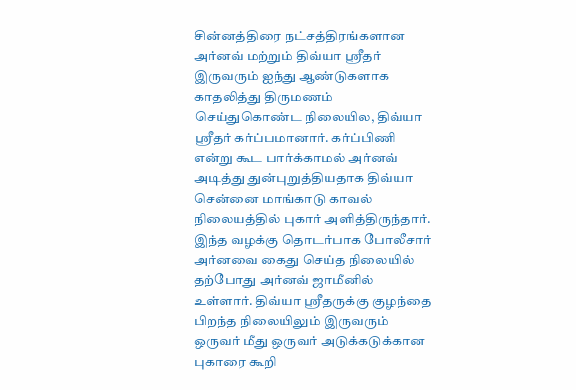சின்னத்திரை நட்சத்திரங்களான அர்னவ் மற்றும் திவ்யா ஸ்ரீதர் இருவரும் ஐந்து ஆண்டுகளாக காதலித்து திருமணம் செய்துகொண்ட நிலையில, திவ்யா ஸ்ரீதர் கர்ப்பமானார். கர்ப்பிணி என்று கூட பார்க்காமல் அர்னவ் அடித்து துன்புறுத்தியதாக திவ்யா சென்னை மாங்காடு காவல் நிலையத்தில் புகார் அளித்திருந்தார். இந்த வழக்கு தொடர்பாக போலீசார் அர்னவை கைது செய்த நிலையில் தற்போது அர்னவ் ஜாமீனில் உள்ளார். திவ்யா ஸ்ரீதருக்கு குழந்தை பிறந்த நிலையிலும் இருவரும் ஒருவர் மீது ஒருவர் அடுக்கடுக்கான புகாரை கூறி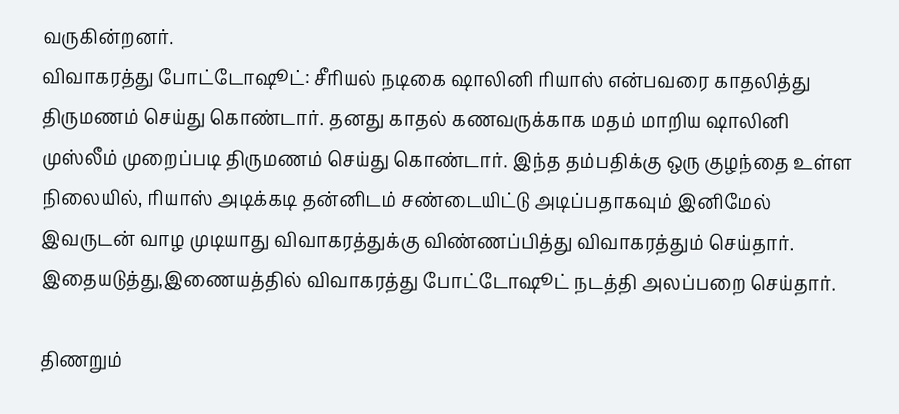வருகின்றனர்.
விவாகரத்து போட்டோஷூட்: சீரியல் நடிகை ஷாலினி ரியாஸ் என்பவரை காதலித்து திருமணம் செய்து கொண்டார். தனது காதல் கணவருக்காக மதம் மாறிய ஷாலினி முஸ்லீம் முறைப்படி திருமணம் செய்து கொண்டார். இந்த தம்பதிக்கு ஒரு குழந்தை உள்ள நிலையில், ரியாஸ் அடிக்கடி தன்னிடம் சண்டையிட்டு அடிப்பதாகவும் இனிமேல் இவருடன் வாழ முடியாது விவாகரத்துக்கு விண்ணப்பித்து விவாகரத்தும் செய்தார். இதையடுத்து,இணையத்தில் விவாகரத்து போட்டோஷூட் நடத்தி அலப்பறை செய்தார்.

திணறும்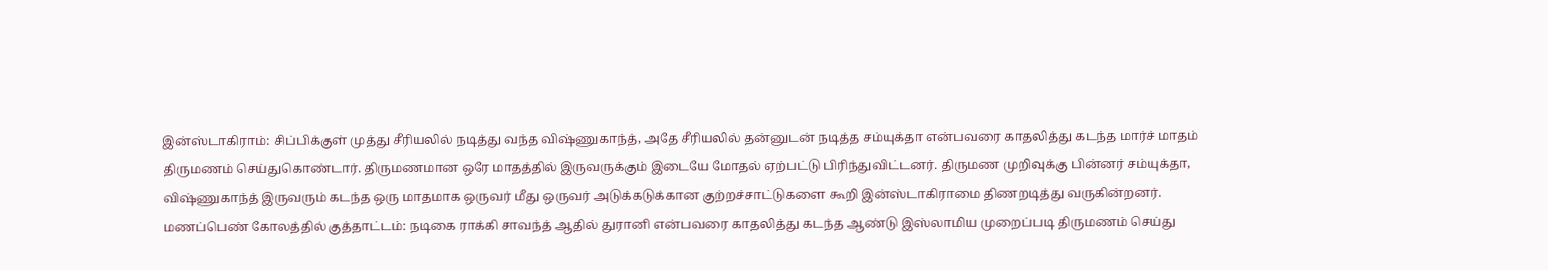இன்ஸ்டாகிராம்: சிப்பிக்குள் முத்து சீரியலில் நடித்து வந்த விஷ்ணுகாந்த், அதே சீரியலில் தன்னுடன் நடித்த சம்யுக்தா என்பவரை காதலித்து கடந்த மார்ச் மாதம் திருமணம் செய்துகொண்டார். திருமணமான ஒரே மாதத்தில் இருவருக்கும் இடையே மோதல் ஏற்பட்டு பிரிந்துவிட்டனர். திருமண முறிவுக்கு பின்னர் சம்யுக்தா, விஷ்ணுகாந்த் இருவரும் கடந்த ஒரு மாதமாக ஒருவர் மீது ஒருவர் அடுக்கடுக்கான குற்றச்சாட்டுகளை கூறி இன்ஸ்டாகிராமை திணறடித்து வருகின்றனர்.
மணப்பெண் கோலத்தில் குத்தாட்டம்: நடிகை ராக்கி சாவந்த் ஆதில் துரானி என்பவரை காதலித்து கடந்த ஆண்டு இஸ்லாமிய முறைப்படி திருமணம் செய்து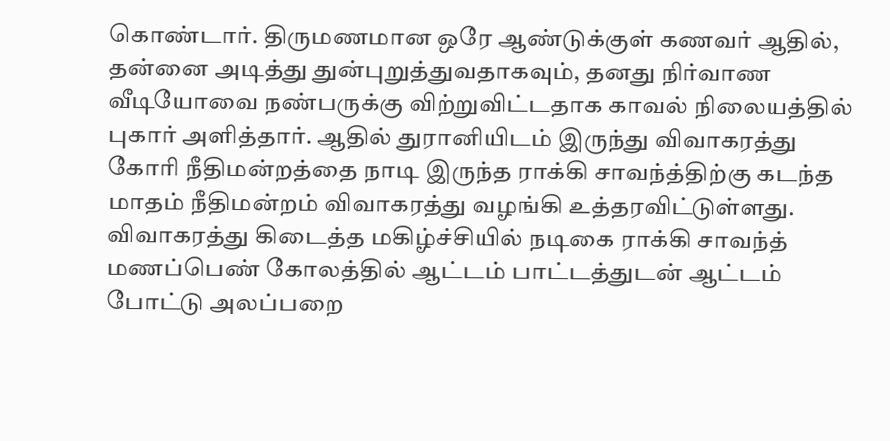கொண்டார். திருமணமான ஒரே ஆண்டுக்குள் கணவர் ஆதில், தன்னை அடித்து துன்புறுத்துவதாகவும், தனது நிர்வாண வீடியோவை நண்பருக்கு விற்றுவிட்டதாக காவல் நிலையத்தில் புகார் அளித்தார். ஆதில் துரானியிடம் இருந்து விவாகரத்து கோரி நீதிமன்றத்தை நாடி இருந்த ராக்கி சாவந்த்திற்கு கடந்த மாதம் நீதிமன்றம் விவாகரத்து வழங்கி உத்தரவிட்டுள்ளது. விவாகரத்து கிடைத்த மகிழ்ச்சியில் நடிகை ராக்கி சாவந்த் மணப்பெண் கோலத்தில் ஆட்டம் பாட்டத்துடன் ஆட்டம் போட்டு அலப்பறை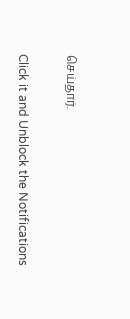செய்தார்.


Click it and Unblock the Notifications